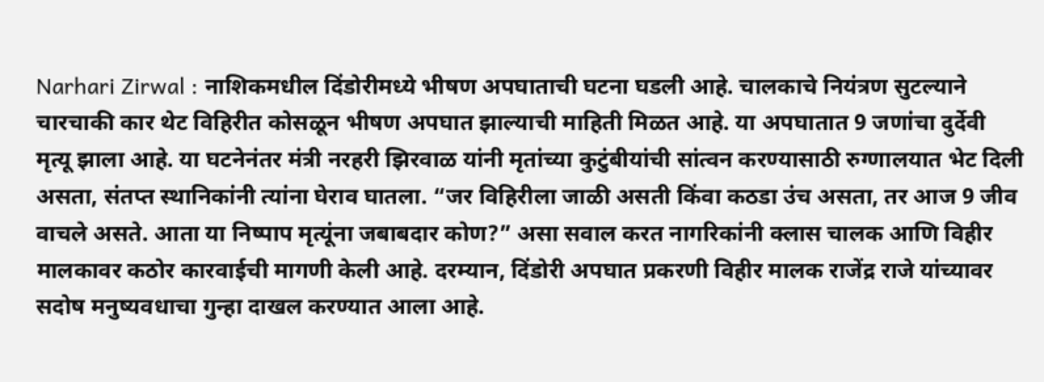Narhari Zirwal : नाशिकमधील दिंडोरीमध्ये भीषण अपघाताची घटना घडली आहे. चालकाचे नियंत्रण सुटल्याने चारचाकी कार थेट विहिरीत कोसळून भीषण अपघात झाल्याची माहिती मिळत आहे. या अपघातात 9 जणांचा दुर्देवी मृत्यू झाला आहे. या घटनेनंतर मंत्री नरहरी झिरवाळ यांनी मृतांच्या कुटुंबीयांची सांत्वन करण्यासाठी रुग्णालयात भेट दिली असता, संतप्त स्थानिकांनी त्यांना घेराव घातला. “जर विहिरीला जाळी असती किंवा कठडा उंच असता, तर आज 9 जीव वाचले असते. आता या निष्पाप मृत्यूंना जबाबदार कोण?” असा सवाल करत नागरिकांनी क्लास चालक आणि विहीर मालकावर कठोर कारवाईची मागणी केली आहे. दरम्यान, दिंडोरी अपघात प्रकरणी विहीर मालक राजेंद्र राजे यांच्यावर सदोष मनुष्यवधाचा गुन्हा दाखल करण्यात आला आहे.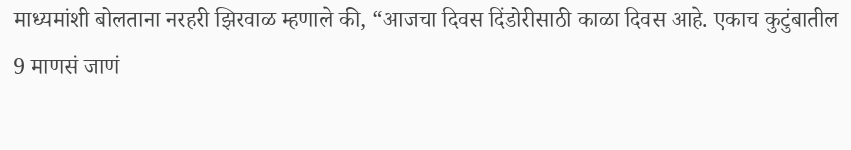माध्यमांशी बोलताना नरहरी झिरवाळ म्हणाले की, “आजचा दिवस दिंडोरीसाठी काळा दिवस आहे. एकाच कुटुंबातील 9 माणसं जाणं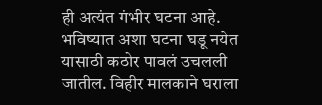ही अत्यंत गंभीर घटना आहे. भविष्यात अशा घटना घडू नयेत यासाठी कठोर पावलं उचलली जातील. विहीर मालकाने घराला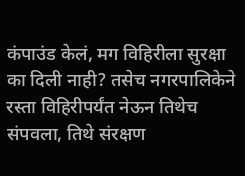कंपाउंड केलं, मग विहिरीला सुरक्षा का दिली नाही? तसेच नगरपालिकेने रस्ता विहिरीपर्यंत नेऊन तिथेच संपवला, तिथे संरक्षण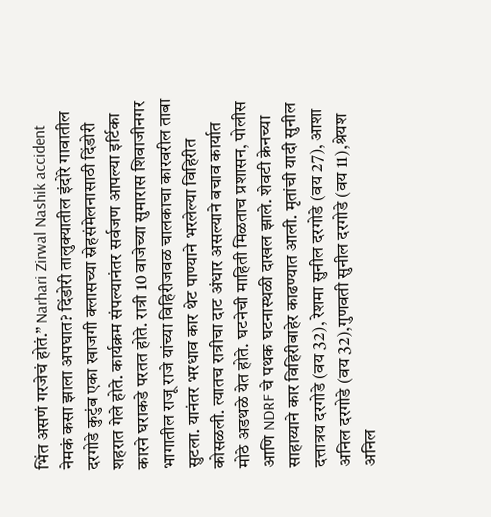भिंत असणं गरजेचं होतं.” Narhari Zirwal Nashik accident नेमकं कसा झाला अपघात? दिंडोरी तालुक्यातील इंदोरे गावातील दरगोडे कुटुंब एका खाजगी क्लासच्या स्नेहसंमेलनासाठी दिंडोरी शहरात गेले होते. कार्यक्रम संपल्यानंतर सर्वजण आपल्या इर्टिका कारने घराकडे परतत होते. रात्री 10 वाजेच्या सुमारास शिवाजीनगर भागातील राजू राजे यांच्या विहिरीजवळ चालकाचा कारवरील ताबा सुटला. यानंतर भरधाव कार थेट पाण्याने भरलेल्या विहिरीत कोसळली. त्यातच रात्रीचा दाट अंधार असल्याने बचाव कार्यात मोठे अडथळे येत होते. घटनेची माहिती मिळताच प्रशासन, पोलीस आणि NDRF चे पथक घटनास्थळी दाखल झाले. शेवटी क्रेनच्या साहाय्याने कार विहिरीबाहेर काढण्यात आली. मृतांची यादी सुनील दत्तात्रय दरगोडे (वय 32), रेशमा सुनील दरगोडे (वय 27), आशा अनिल दरगोडे (वय 32),गुणवती सुनील दरगोडे (वय 11),श्रेयश अनिल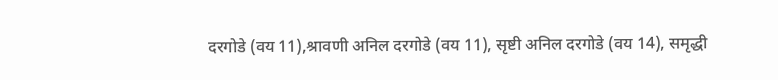दरगोडे (वय 11),श्रावणी अनिल दरगोडे (वय 11), सृष्टी अनिल दरगोडे (वय 14), समृद्धी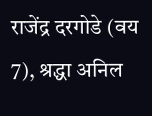राजेंद्र दरगोडे (वय 7), श्रद्धा अनिल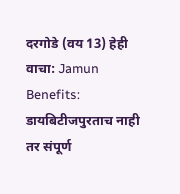दरगोडे (वय 13) हेही वाचा: Jamun Benefits: डायबिटीजपुरताच नाही तर संपूर्ण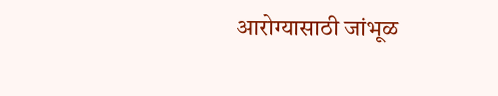आरोग्यासाठी जांभूळ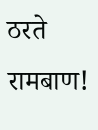ठरते रामबाण!